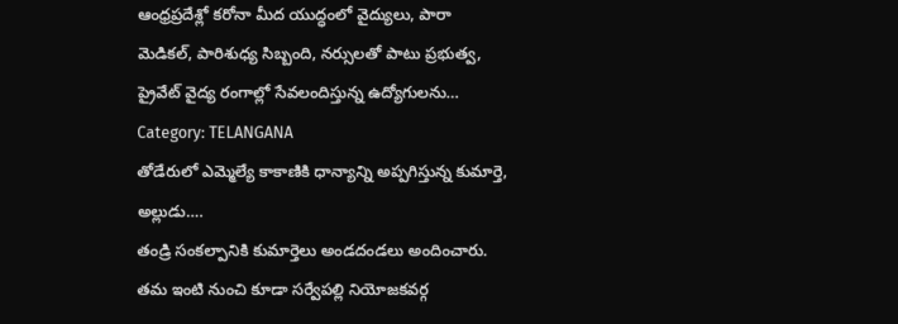ఆంధ్రప్రదేశ్లో కరోనా మీద యుద్ధంలో వైద్యులు, పారా మెడికల్, పారిశుధ్య సిబ్బంది, నర్సులతో పాటు ప్రభుత్వ, ప్రైవేట్ వైద్య రంగాల్లో సేవలందిస్తున్న ఉద్యోగులను…
Category: TELANGANA
తోడేరులో ఎమ్మెల్యే కాకాణికి ధాన్యాన్ని అప్పగిస్తున్న కుమార్తె, అల్లుడు….
తండ్రి సంకల్పానికి కుమార్తెలు అండదండలు అందించారు. తమ ఇంటి నుంచి కూడా సర్వేపల్లి నియోజకవర్గ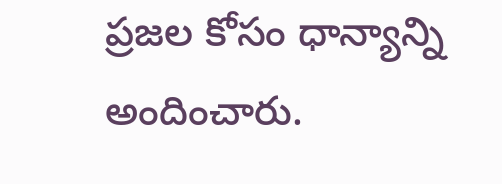ప్రజల కోసం ధాన్యాన్ని అందించారు.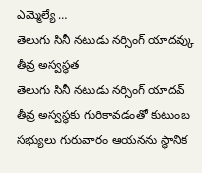ఎమ్మెల్యే …
తెలుగు సినీ నటుడు నర్సింగ్ యాదవ్కు తీవ్ర అస్వస్థత
తెలుగు సినీ నటుడు నర్సింగ్ యాదవ్ తీవ్ర అస్వస్థకు గురికావడంతో కుటుంబ సభ్యులు గురువారం ఆయనను స్థానిక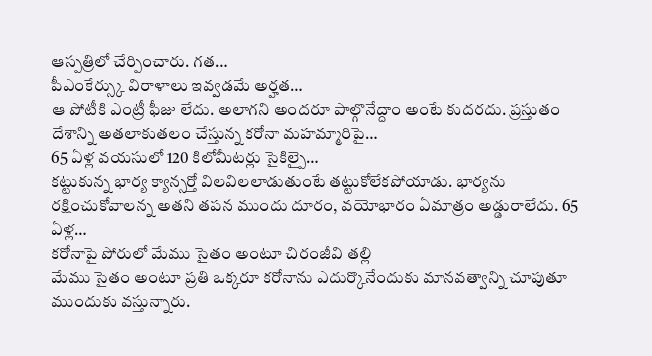ఆస్పత్రిలో చేర్పించారు. గత…
పీఎంకేర్స్కు విరాళాలు ఇవ్వడమే అర్హత…
ఆ పోటీకి ఎంట్రీ ఫీజు లేదు. అలాగని అందరూ పాల్గొనేద్దాం అంటే కుదరదు. ప్రస్తుతం దేశాన్ని అతలాకుతలం చేస్తున్న కరోనా మహమ్మారిపై…
65 ఏళ్ల వయసులో 120 కిలోమీటర్లు సైకిల్పై…
కట్టుకున్న భార్య క్యాన్సర్తో విలవిలలాడుతుంటే తట్టుకోలేకపోయాడు. భార్యను రక్షించుకోవాలన్న అతని తపన ముందు దూరం, వయోభారం ఏమాత్రం అడ్డురాలేదు. 65 ఏళ్ల…
కరోనాపై పోరులో మేము సైతం అంటూ చిరంజీవి తల్లి
మేము సైతం అంటూ ప్రతి ఒక్కరూ కరోనాను ఎదుర్కొనేందుకు మానవత్వాన్ని చూపుతూ ముందుకు వస్తున్నారు.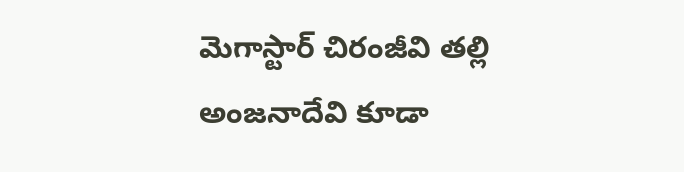మెగాస్టార్ చిరంజీవి తల్లి అంజనాదేవి కూడా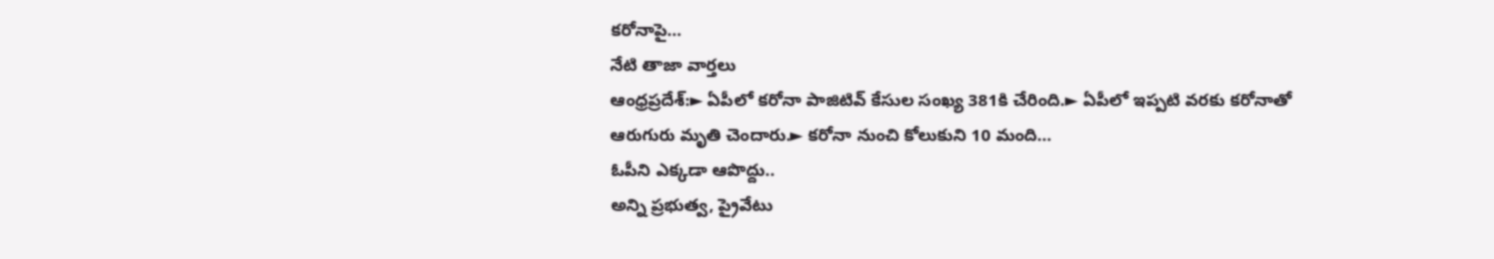కరోనాపై…
నేటి తాజా వార్తలు
ఆంధ్రప్రదేశ్:► ఏపీలో కరోనా పాజిటివ్ కేసుల సంఖ్య 381కి చేరింది.► ఏపీలో ఇప్పటి వరకు కరోనాతో ఆరుగురు మృతి చెందారు.► కరోనా నుంచి కోలుకుని 10 మంది…
ఓపీని ఎక్కడా ఆపొద్దు..
అన్ని ప్రభుత్వ, ప్రైవేటు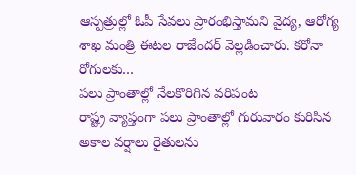ఆస్పత్రుల్లో ఓపీ సేవలు ప్రారంభిస్తామని వైద్య, ఆరోగ్య శాఖ మంత్రి ఈటల రాజేందర్ వెల్లడించారు. కరోనా రోగులకు…
పలు ప్రాంతాల్లో నేలకొరిగిన వరిపంట
రాష్ట్ర వ్యాప్తంగా పలు ప్రాంతాల్లో గురువారం కురిసిన అకాల వర్షాలు రైతులను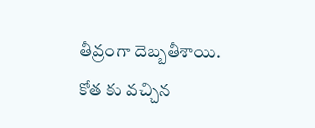తీవ్రంగా దెబ్బతీశాయి. కోత కు వచ్చిన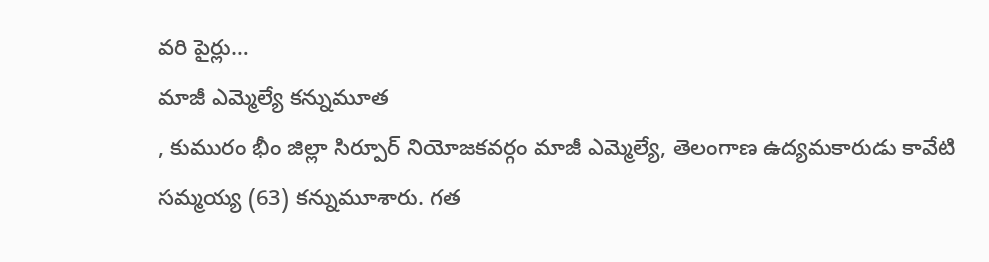వరి పైర్లు…
మాజీ ఎమ్మెల్యే కన్నుమూత
, కుమురం భీం జిల్లా సిర్పూర్ నియోజకవర్గం మాజీ ఎమ్మెల్యే, తెలంగాణ ఉద్యమకారుడు కావేటి సమ్మయ్య (63) కన్నుమూశారు. గత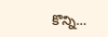కొన్ని…